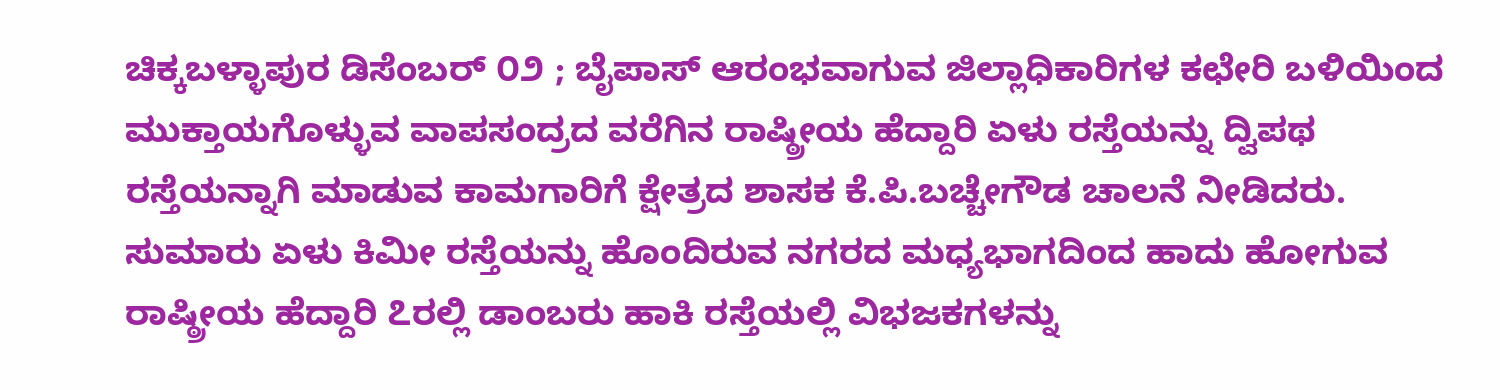ಚಿಕ್ಕಬಳ್ಳಾಪುರ ಡಿಸೆಂಬರ್ ೦೨ ; ಬೈಪಾಸ್ ಆರಂಭವಾಗುವ ಜಿಲ್ಲಾಧಿಕಾರಿಗಳ ಕಛೇರಿ ಬಳಿಯಿಂದ ಮುಕ್ತಾಯಗೊಳ್ಳುವ ವಾಪಸಂದ್ರದ ವರೆಗಿನ ರಾಷ್ಠ್ರೀಯ ಹೆದ್ದಾರಿ ಏಳು ರಸ್ತೆಯನ್ನು ದ್ವಿಪಥ ರಸ್ತೆಯನ್ನಾಗಿ ಮಾಡುವ ಕಾಮಗಾರಿಗೆ ಕ್ಷೇತ್ರದ ಶಾಸಕ ಕೆ.ಪಿ.ಬಚ್ಚೇಗೌಡ ಚಾಲನೆ ನೀಡಿದರು.
ಸುಮಾರು ಏಳು ಕಿಮೀ ರಸ್ತೆಯನ್ನು ಹೊಂದಿರುವ ನಗರದ ಮಧ್ಯಭಾಗದಿಂದ ಹಾದು ಹೋಗುವ ರಾಷ್ಠ್ರೀಯ ಹೆದ್ದಾರಿ ೭ರಲ್ಲಿ ಡಾಂಬರು ಹಾಕಿ ರಸ್ತೆಯಲ್ಲಿ ವಿಭಜಕಗಳನ್ನು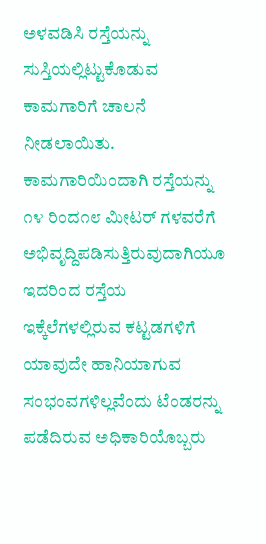ಅಳವಡಿಸಿ ರಸ್ತೆಯನ್ನು ಸುಸ್ತಿಯಲ್ಲಿಟ್ಟುಕೊಡುವ ಕಾಮಗಾರಿಗೆ ಚಾಲನೆ ನೀಡಲಾಯಿತು.
ಕಾಮಗಾರಿಯಿಂದಾಗಿ ರಸ್ತೆಯನ್ನು ೧೪ ರಿಂದ೧೮ ಮೀಟರ್ ಗಳವರೆಗೆ ಅಭಿವೃದ್ದಿಪಡಿಸುತ್ತಿರುವುದಾಗಿಯೂ ಇದರಿಂದ ರಸ್ತೆಯ ಇಕ್ಕೆಲೆಗಳಲ್ಲಿರುವ ಕಟ್ಟಡಗಳಿಗೆ ಯಾವುದೇ ಹಾನಿಯಾಗುವ ಸಂಭಂವಗಳಿಲ್ಲವೆಂದು ಟೆಂಡರನ್ನು ಪಡೆದಿರುವ ಅಧಿಕಾರಿಯೊಬ್ಬರು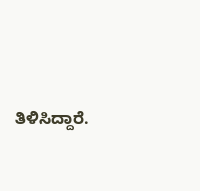ತಿಳಿಸಿದ್ದಾರೆ.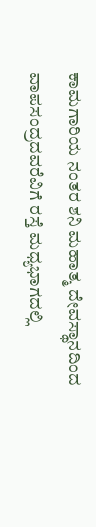ಕಾಮಗಾರಿಯ ನಂತರ ಶನಿ ಮಹಾತ್ಮ ದೇವಸ್ಥಾನದಿಂದ ವಾಪಸಂದ್ರದವರೆವಿಗೆ ರಸ್ತೆ ಮಧ್ಯಭಾಗದಲ್ಲಿ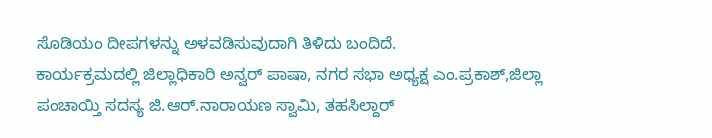ಸೊಡಿಯಂ ದೀಪಗಳನ್ನು ಅಳವಡಿಸುವುದಾಗಿ ತಿಳಿದು ಬಂದಿದೆ.
ಕಾರ್ಯಕ್ರಮದಲ್ಲಿ ಜಿಲ್ಲಾಧಿಕಾರಿ ಅನ್ವರ್ ಪಾಷಾ, ನಗರ ಸಭಾ ಅಧ್ಯಕ್ಷ ಎಂ.ಪ್ರಕಾಶ್,ಜಿಲ್ಲಾ ಪಂಚಾಯ್ತಿ ಸದಸ್ಯ ಜಿ.ಆರ್.ನಾರಾಯಣ ಸ್ವಾಮಿ, ತಹಸಿಲ್ದಾರ್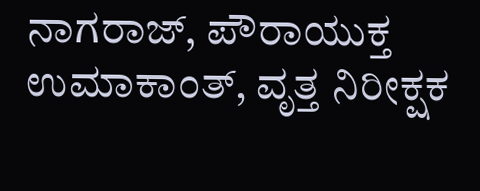ನಾಗರಾಜ್, ಪೌರಾಯುಕ್ತ ಉಮಾಕಾಂತ್, ವೃತ್ತ ನಿರೀಕ್ಷಕ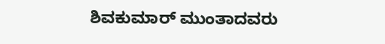ಶಿವಕುಮಾರ್ ಮುಂತಾದವರು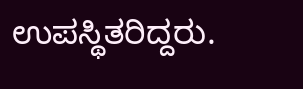ಉಪಸ್ಥಿತರಿದ್ದರು.